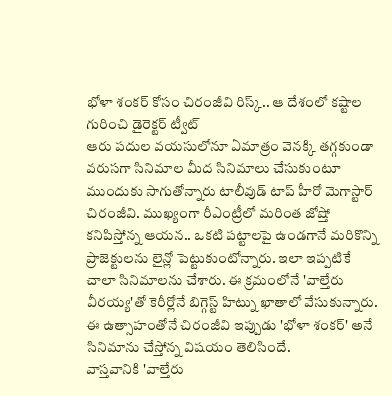భోళా శంకర్ కోసం చిరంజీవి రిస్క్.. ఆ దేశంలో కష్టాల గురించి డైరెక్టర్ ట్వీట్
ఆరు పదుల వయసులోనూ ఏమాత్రం వెనక్కి తగ్గకుండా వరుసగా సినిమాల మీద సినిమాలు చేసుకుంటూ ముందుకు సాగుతోన్నారు టాలీవుడ్ టాప్ హీరో మెగాస్టార్ చిరంజీవి. ముఖ్యంగా రీఎంట్రీలో మరింత జోష్తో కనిపిస్తోన్న ఆయన.. ఒకటి పట్టాలపై ఉండగానే మరికొన్ని ప్రాజెక్టులను లైన్లో పెట్టుకుంటోన్నారు. ఇలా ఇప్పటికే చాలా సినిమాలను చేశారు. ఈ క్రమంలోనే 'వాల్తేరు వీరయ్య'తో కెరీర్లోనే బిగ్గెస్ట్ హిట్ను ఖాతాలో వేసుకున్నారు. ఈ ఉత్సాహంతోనే చిరంజీవి ఇప్పుడు 'భోళా శంకర్' అనే సినిమాను చేస్తోన్న విషయం తెలిసిందే.
వాస్తవానికి 'వాల్తేరు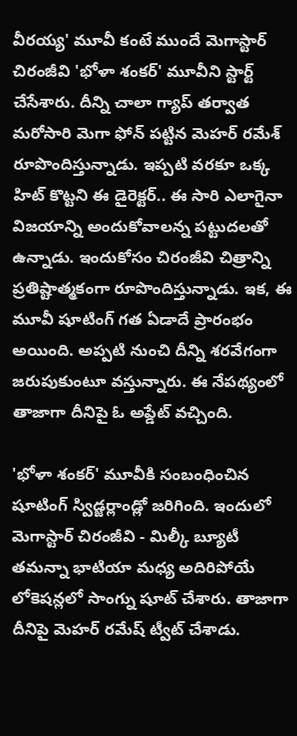వీరయ్య' మూవీ కంటే ముందే మెగాస్టార్ చిరంజీవి 'భోళా శంకర్' మూవీని స్టార్ట్ చేసేశారు. దీన్ని చాలా గ్యాప్ తర్వాత మరోసారి మెగా ఫోన్ పట్టిన మెహర్ రమేశ్ రూపొందిస్తున్నాడు. ఇప్పటి వరకూ ఒక్క హిట్ కొట్టని ఈ డైరెక్టర్.. ఈ సారి ఎలాగైనా విజయాన్ని అందుకోవాలన్న పట్టుదలతో ఉన్నాడు. ఇందుకోసం చిరంజీవి చిత్రాన్ని ప్రతిష్టాత్మకంగా రూపొందిస్తున్నాడు. ఇక, ఈ మూవీ షూటింగ్ గత ఏడాదే ప్రారంభం అయింది. అప్పటి నుంచి దీన్ని శరవేగంగా జరుపుకుంటూ వస్తున్నారు. ఈ నేపథ్యంలో తాజాగా దీనిపై ఓ అప్డేట్ వచ్చింది.

'భోళా శంకర్' మూవీకి సంబంధించిన షూటింగ్ స్విడ్జర్లాండ్లో జరిగింది. ఇందులో మెగాస్టార్ చిరంజీవి - మిల్కీ బ్యూటీ తమన్నా భాటియా మధ్య అదిరిపోయే లోకెషన్లలో సాంగ్ను షూట్ చేశారు. తాజాగా దీనిపై మెహర్ రమేష్ ట్వీట్ చేశాడు.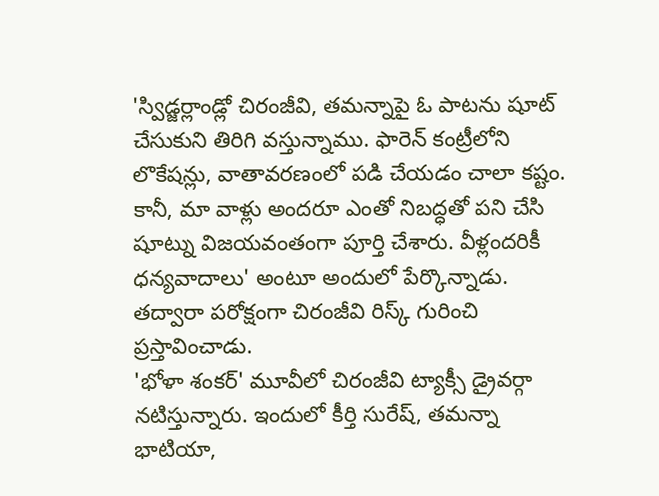'స్విడ్జర్లాండ్లో చిరంజీవి, తమన్నాపై ఓ పాటను షూట్ చేసుకుని తిరిగి వస్తున్నాము. ఫారెన్ కంట్రీలోని లొకేషన్లు, వాతావరణంలో పడి చేయడం చాలా కష్టం. కానీ, మా వాళ్లు అందరూ ఎంతో నిబద్ధతో పని చేసి షూట్ను విజయవంతంగా పూర్తి చేశారు. వీళ్లందరికీ ధన్యవాదాలు' అంటూ అందులో పేర్కొన్నాడు. తద్వారా పరోక్షంగా చిరంజీవి రిస్క్ గురించి ప్రస్తావించాడు.
'భోళా శంకర్' మూవీలో చిరంజీవి ట్యాక్సీ డ్రైవర్గా నటిస్తున్నారు. ఇందులో కీర్తి సురేష్, తమన్నా భాటియా,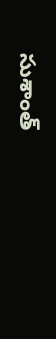సుశాంత్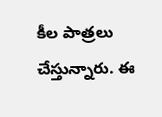కీల పాత్రలు చేస్తున్నారు. ఈ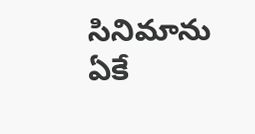సినిమాను ఏకే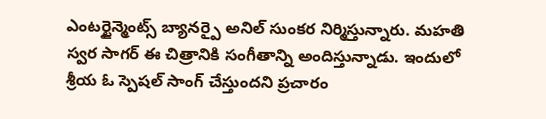ఎంటర్టైన్మెంట్స్ బ్యానర్పై అనిల్ సుంకర నిర్మిస్తున్నారు. మహతి స్వర సాగర్ ఈ చిత్రానికి సంగీతాన్ని అందిస్తున్నాడు. ఇందులో శ్రీయ ఓ స్పెషల్ సాంగ్ చేస్తుందని ప్రచారం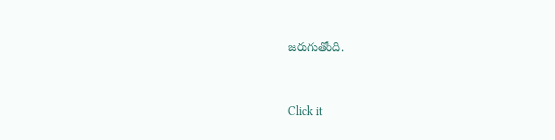జరుగుతోంది.


Click it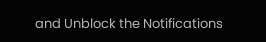and Unblock the Notifications